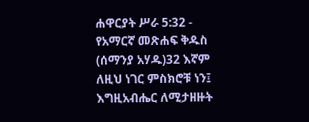ሐዋርያት ሥራ 5:32 - የአማርኛ መጽሐፍ ቅዱስ (ሰማንያ አሃዱ)32 እኛም ለዚህ ነገር ምስክሮቹ ነን፤ እግዚአብሔር ለሚታዘዙት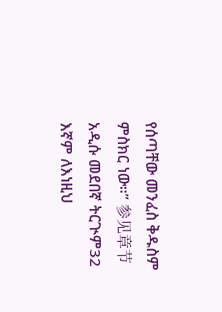የሰጣቸው መንፈስ ቅዱስም ምስክር ነው።” 参见章节አዲሱ መደበኛ ትርጒም32 እኛም ለእነዚህ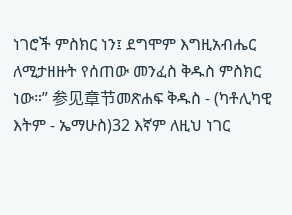ነገሮች ምስክር ነን፤ ደግሞም እግዚአብሔር ለሚታዘዙት የሰጠው መንፈስ ቅዱስ ምስክር ነው።” 参见章节መጽሐፍ ቅዱስ - (ካቶሊካዊ እትም - ኤማሁስ)32 እኛም ለዚህ ነገር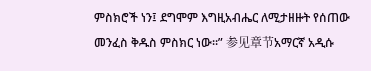ምስክሮች ነን፤ ደግሞም እግዚአብሔር ለሚታዘዙት የሰጠው መንፈስ ቅዱስ ምስክር ነው።” 参见章节አማርኛ አዲሱ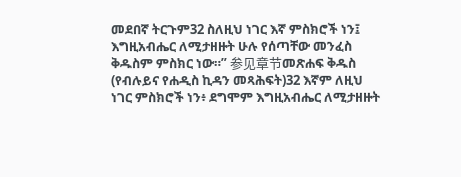መደበኛ ትርጉም32 ስለዚህ ነገር እኛ ምስክሮች ነን፤ እግዚአብሔር ለሚታዘዙት ሁሉ የሰጣቸው መንፈስ ቅዱስም ምስክር ነው።” 参见章节መጽሐፍ ቅዱስ (የብሉይና የሐዲስ ኪዳን መጻሕፍት)32 እኛም ለዚህ ነገር ምስክሮች ነን፥ ደግሞም እግዚአብሔር ለሚታዘዙት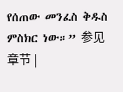የሰጠው መንፈስ ቅዱስ ምስክር ነው።” 参见章节 |